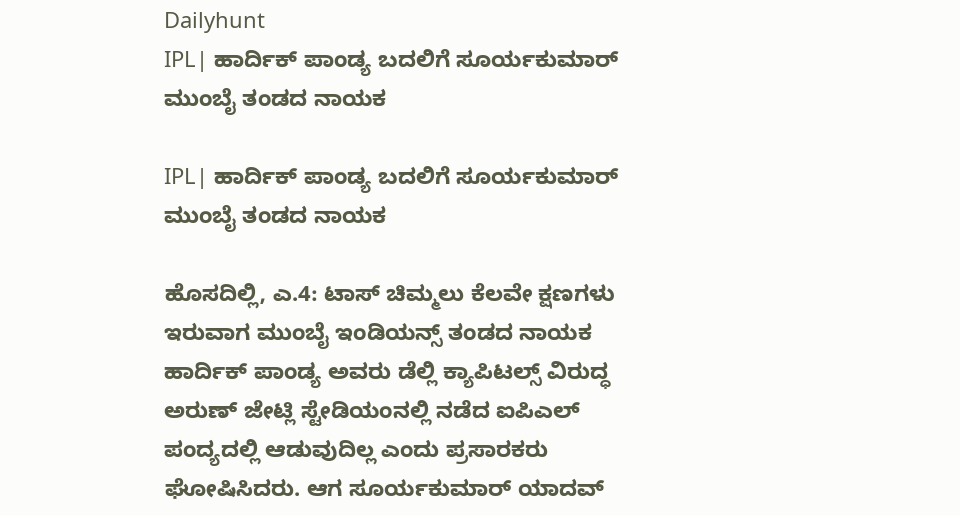Dailyhunt
IPL| ಹಾರ್ದಿಕ್ ಪಾಂಡ್ಯ ಬದಲಿಗೆ ಸೂರ್ಯಕುಮಾರ್ ಮುಂಬೈ ತಂಡದ ನಾಯಕ

IPL| ಹಾರ್ದಿಕ್ ಪಾಂಡ್ಯ ಬದಲಿಗೆ ಸೂರ್ಯಕುಮಾರ್ ಮುಂಬೈ ತಂಡದ ನಾಯಕ

ಹೊಸದಿಲ್ಲಿ, ಎ.4: ಟಾಸ್ ಚಿಮ್ಮಲು ಕೆಲವೇ ಕ್ಷಣಗಳು ಇರುವಾಗ ಮುಂಬೈ ಇಂಡಿಯನ್ಸ್ ತಂಡದ ನಾಯಕ ಹಾರ್ದಿಕ್ ಪಾಂಡ್ಯ ಅವರು ಡೆಲ್ಲಿ ಕ್ಯಾಪಿಟಲ್ಸ್ ವಿರುದ್ಧ ಅರುಣ್ ಜೇಟ್ಲಿ ಸ್ಟೇಡಿಯಂನಲ್ಲಿ ನಡೆದ ಐಪಿಎಲ್ ಪಂದ್ಯದಲ್ಲಿ ಆಡುವುದಿಲ್ಲ ಎಂದು ಪ್ರಸಾರಕರು ಘೋಷಿಸಿದರು. ಆಗ ಸೂರ್ಯಕುಮಾರ್ ಯಾದವ್‌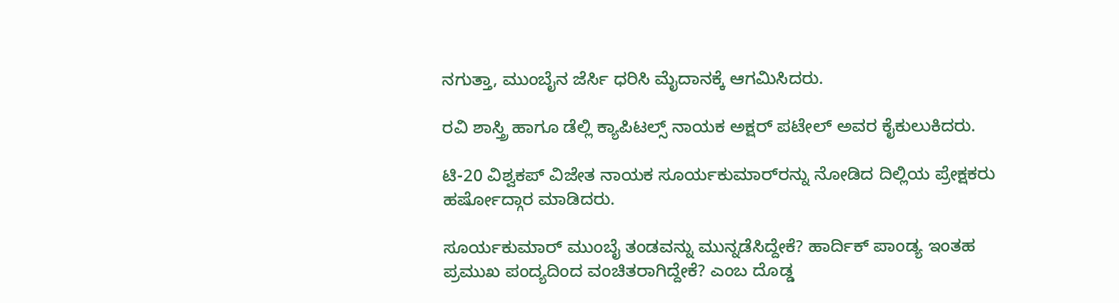ನಗುತ್ತಾ, ಮುಂಬೈನ ಜೆರ್ಸಿ ಧರಿಸಿ ಮೈದಾನಕ್ಕೆ ಆಗಮಿಸಿದರು.

ರವಿ ಶಾಸ್ತ್ರಿ ಹಾಗೂ ಡೆಲ್ಲಿ ಕ್ಯಾಪಿಟಲ್ಸ್ ನಾಯಕ ಅಕ್ಷರ್ ಪಟೇಲ್ ಅವರ ಕೈಕುಲುಕಿದರು.

ಟಿ-20 ವಿಶ್ವಕಪ್ ವಿಜೇತ ನಾಯಕ ಸೂರ್ಯಕುಮಾರ್‌ರನ್ನು ನೋಡಿದ ದಿಲ್ಲಿಯ ಪ್ರೇಕ್ಷಕರು ಹರ್ಷೋದ್ಗಾರ ಮಾಡಿದರು.

ಸೂರ್ಯಕುಮಾರ್ ಮುಂಬೈ ತಂಡವನ್ನು ಮುನ್ನಡೆಸಿದ್ದೇಕೆ? ಹಾರ್ದಿಕ್ ಪಾಂಡ್ಯ ಇಂತಹ ಪ್ರಮುಖ ಪಂದ್ಯದಿಂದ ವಂಚಿತರಾಗಿದ್ದೇಕೆ? ಎಂಬ ದೊಡ್ಡ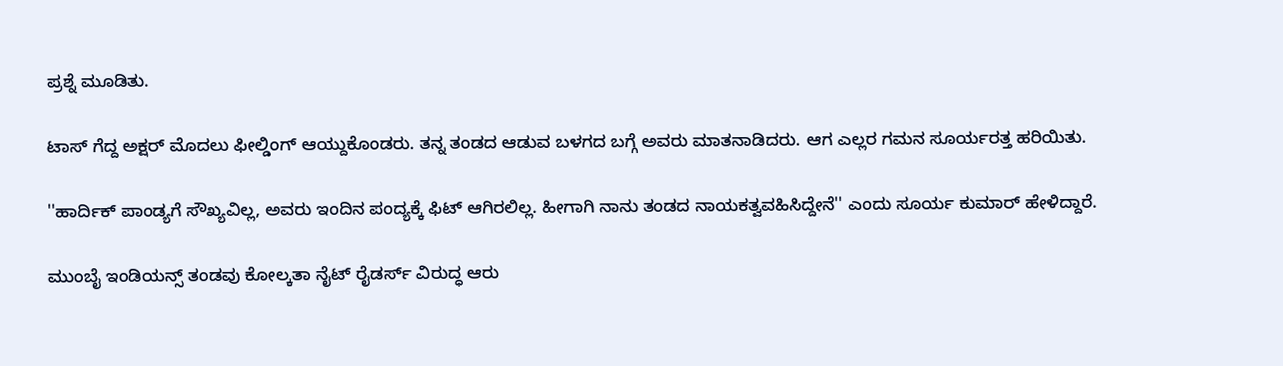ಪ್ರಶ್ನೆ ಮೂಡಿತು.

ಟಾಸ್ ಗೆದ್ದ ಅಕ್ಷರ್ ಮೊದಲು ಫೀಲ್ಡಿಂಗ್ ಆಯ್ದುಕೊಂಡರು. ತನ್ನ ತಂಡದ ಆಡುವ ಬಳಗದ ಬಗ್ಗೆ ಅವರು ಮಾತನಾಡಿದರು. ಆಗ ಎಲ್ಲರ ಗಮನ ಸೂರ್ಯರತ್ತ ಹರಿಯಿತು.

''ಹಾರ್ದಿಕ್ ಪಾಂಡ್ಯಗೆ ಸೌಖ್ಯವಿಲ್ಲ, ಅವರು ಇಂದಿನ ಪಂದ್ಯಕ್ಕೆ ಫಿಟ್ ಆಗಿರಲಿಲ್ಲ. ಹೀಗಾಗಿ ನಾನು ತಂಡದ ನಾಯಕತ್ವವಹಿಸಿದ್ದೇನೆ'' ಎಂದು ಸೂರ್ಯ ಕುಮಾರ್ ಹೇಳಿದ್ದಾರೆ.

ಮುಂಬೈ ಇಂಡಿಯನ್ಸ್ ತಂಡವು ಕೋಲ್ಕತಾ ನೈಟ್ ರೈಡರ್ಸ್ ವಿರುದ್ಧ ಆರು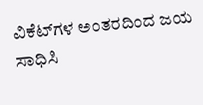ವಿಕೆಟ್‌ಗಳ ಅಂತರದಿಂದ ಜಯ ಸಾಧಿಸಿ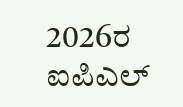2026ರ ಐಪಿಎಲ್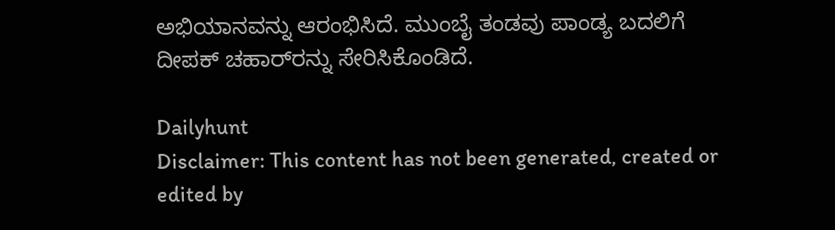ಅಭಿಯಾನವನ್ನು ಆರಂಭಿಸಿದೆ. ಮುಂಬೈ ತಂಡವು ಪಾಂಡ್ಯ ಬದಲಿಗೆ ದೀಪಕ್ ಚಹಾರ್‌ರನ್ನು ಸೇರಿಸಿಕೊಂಡಿದೆ.

Dailyhunt
Disclaimer: This content has not been generated, created or edited by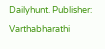Dailyhunt. Publisher: Varthabharathi